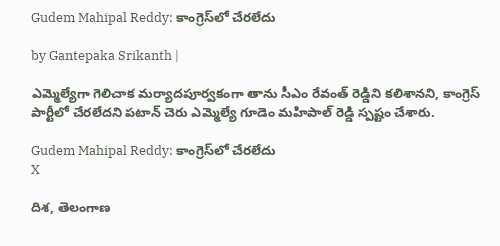Gudem Mahipal Reddy: కాంగ్రెస్‌లో చేరలేదు

by Gantepaka Srikanth |

ఎమ్మెల్యేగా గెలిచాక మర్యాదపూర్వకంగా తాను సీఎం రేవంత్ రెడ్డిని కలిశానని, కాంగ్రెస్ పార్టీలో చేరలేదని పటాన్ చెరు ఎమ్మెల్యే గూడెం మహిపాల్ రెడ్డి స్పష్టం చేశారు.

Gudem Mahipal Reddy: కాంగ్రెస్‌లో చేరలేదు
X

దిశ, తెలంగాణ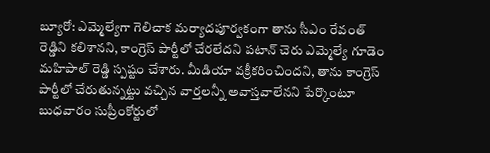బ్యూరో: ఎమ్మెల్యేగా గెలిచాక మర్యాదపూర్వకంగా తాను సీఎం రేవంత్ రెడ్డిని కలిశానని, కాంగ్రెస్ పార్టీలో చేరలేదని పటాన్ చెరు ఎమ్మెల్యే గూడెం మహిపాల్ రెడ్డి స్పష్టం చేశారు. మీడియా వక్రీకరించిందని, తాను కాంగ్రెస్ పార్టీలో చేరుతున్నట్టు వచ్చిన వార్తలన్నీ అవాస్తవాలేనని పేర్కొంటూ బుధవారం సుప్రీంకోర్టులో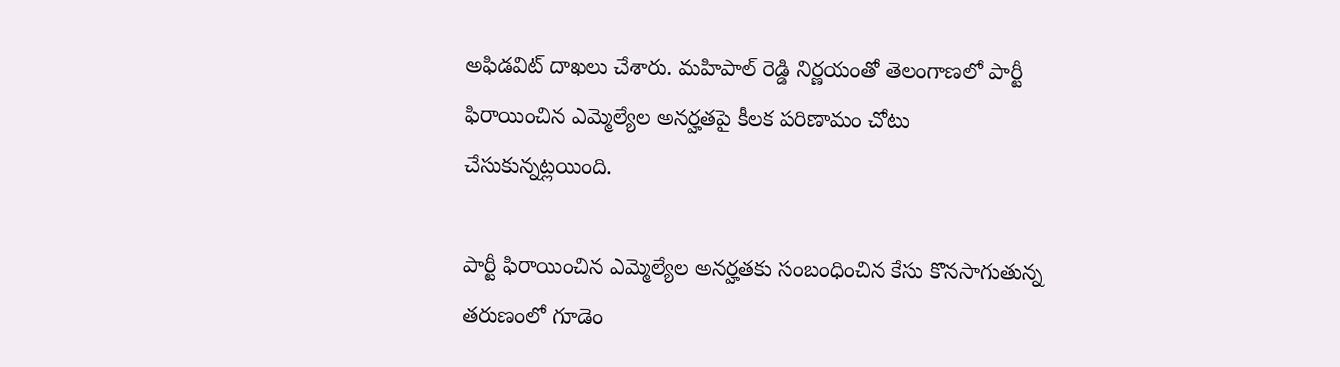అఫిడవిట్ దాఖలు చేశారు. మహిపాల్ రెడ్డి నిర్ణయంతో తెలంగాణలో పార్టీ ఫిరాయించిన ఎమ్మెల్యేల అనర్హతపై కీలక పరిణామం చోటు చేసుకున్నట్లయింది.

పార్టీ ఫిరాయించిన ఎమ్మెల్యేల అనర్హతకు సంబంధించిన కేసు కొనసాగుతున్న తరుణంలో గూడెం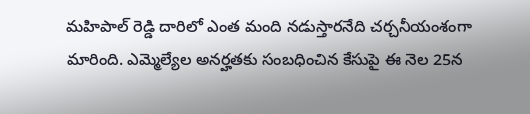మహిపాల్ రెడ్డి దారిలో ఎంత మంది నడుస్తారనేది చర్చనీయంశంగా మారింది. ఎమ్మెల్యేల అనర్హతకు సంబధించిన కేసుపై ఈ నెల 25న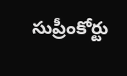సుప్రీంకోర్టు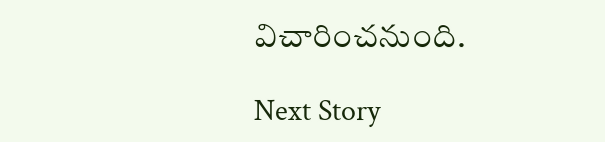విచారించనుంది.

Next Story